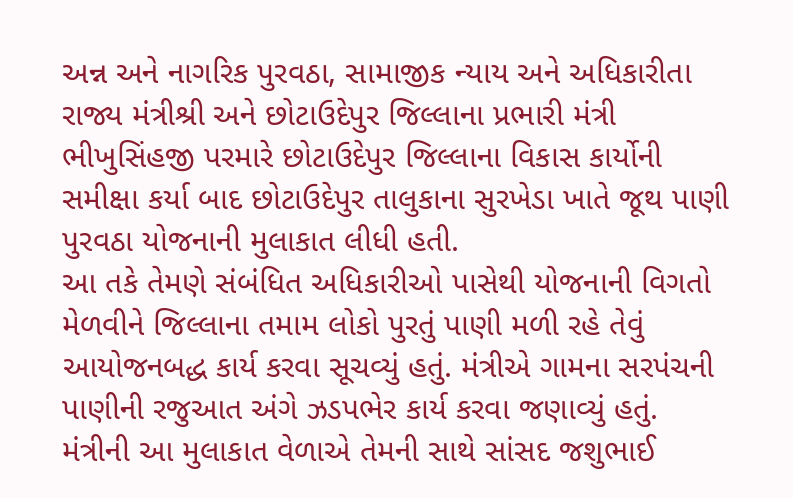અન્ન અને નાગરિક પુરવઠા, સામાજીક ન્યાય અને અધિકારીતા રાજ્ય મંત્રીશ્રી અને છોટાઉદેપુર જિલ્લાના પ્રભારી મંત્રી ભીખુસિંહજી પરમારે છોટાઉદેપુર જિલ્લાના વિકાસ કાર્યોની સમીક્ષા કર્યા બાદ છોટાઉદેપુર તાલુકાના સુરખેડા ખાતે જૂથ પાણી પુરવઠા યોજનાની મુલાકાત લીધી હતી.
આ તકે તેમણે સંબંધિત અધિકારીઓ પાસેથી યોજનાની વિગતો મેળવીને જિલ્લાના તમામ લોકો પુરતું પાણી મળી રહે તેવું આયોજનબદ્ધ કાર્ય કરવા સૂચવ્યું હતું. મંત્રીએ ગામના સરપંચની પાણીની રજુઆત અંગે ઝડપભેર કાર્ય કરવા જણાવ્યું હતું.
મંત્રીની આ મુલાકાત વેળાએ તેમની સાથે સાંસદ જશુભાઈ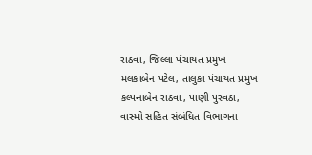રાઠવા, જિલ્લા પંચાયત પ્રમુખ મલકાબેન પટેલ, તાલુકા પંચાયત પ્રમુખ કલ્પનાબેન રાઠવા, પાણી પુરવઠા, વાસ્મો સહિત સંબંધિત વિભાગના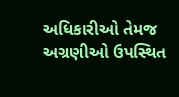અધિકારીઓ તેમજ અગ્રણીઓ ઉપસ્થિત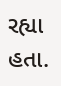રહ્યા હતા.